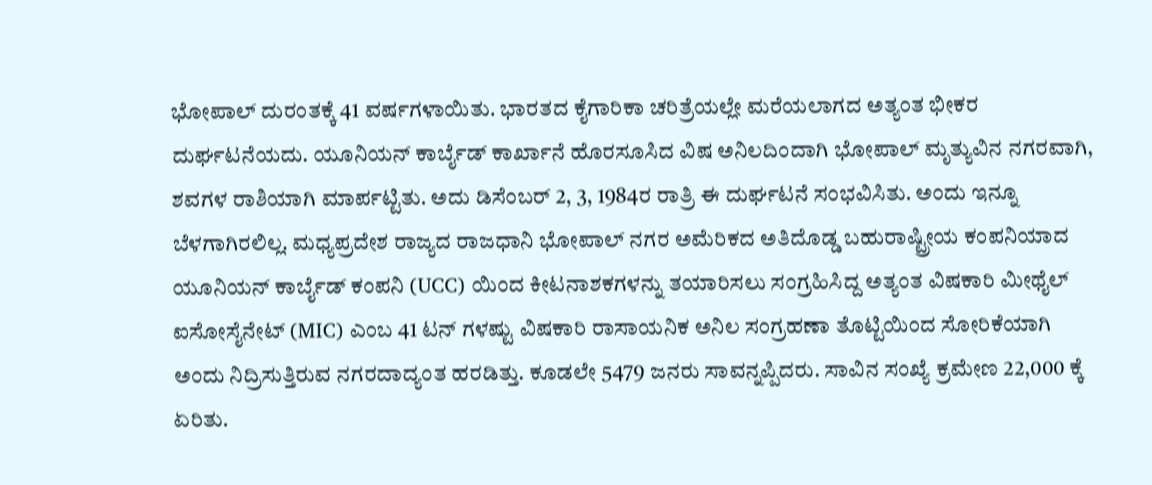ಭೋಪಾಲ್ ದುರಂತಕ್ಕೆ 41 ವರ್ಷಗಳಾಯಿತು. ಭಾರತದ ಕೈಗಾರಿಕಾ ಚರಿತ್ರೆಯಲ್ಲೇ ಮರೆಯಲಾಗದ ಅತ್ಯಂತ ಭೀಕರ ದುರ್ಘಟನೆಯದು. ಯೂನಿಯನ್ ಕಾರ್ಬೈಡ್ ಕಾರ್ಖಾನೆ ಹೊರಸೂಸಿದ ವಿಷ ಅನಿಲದಿಂದಾಗಿ ಭೋಪಾಲ್ ಮೃತ್ಯುವಿನ ನಗರವಾಗಿ, ಶವಗಳ ರಾಶಿಯಾಗಿ ಮಾರ್ಪಟ್ಟಿತು. ಅದು ಡಿಸೆಂಬರ್ 2, 3, 1984ರ ರಾತ್ರಿ ಈ ದುರ್ಘಟನೆ ಸಂಭವಿಸಿತು. ಅಂದು ಇನ್ನೂ ಬೆಳಗಾಗಿರಲಿಲ್ಲ. ಮಧ್ಯಪ್ರದೇಶ ರಾಜ್ಯದ ರಾಜಧಾನಿ ಭೋಪಾಲ್ ನಗರ ಅಮೆರಿಕದ ಅತಿದೊಡ್ಡ ಬಹುರಾಷ್ಟ್ರೀಯ ಕಂಪನಿಯಾದ ಯೂನಿಯನ್ ಕಾರ್ಬೈಡ್ ಕಂಪನಿ (UCC) ಯಿಂದ ಕೀಟನಾಶಕಗಳನ್ನು ತಯಾರಿಸಲು ಸಂಗ್ರಹಿಸಿದ್ದ ಅತ್ಯಂತ ವಿಷಕಾರಿ ಮೀಥೈಲ್ ಐಸೋಸೈನೇಟ್ (MIC) ಎಂಬ 41 ಟನ್ ಗಳಷ್ಟು ವಿಷಕಾರಿ ರಾಸಾಯನಿಕ ಅನಿಲ ಸಂಗ್ರಹಣಾ ತೊಟ್ಟಿಯಿಂದ ಸೋರಿಕೆಯಾಗಿ ಅಂದು ನಿದ್ರಿಸುತ್ತಿರುವ ನಗರದಾದ್ಯಂತ ಹರಡಿತ್ತು. ಕೂಡಲೇ 5479 ಜನರು ಸಾವನ್ನಪ್ಪಿದರು. ಸಾವಿನ ಸಂಖ್ಯೆ ಕ್ರಮೇಣ 22,000 ಕ್ಕೆ ಏರಿತು.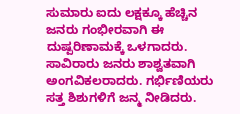ಸುಮಾರು ಐದು ಲಕ್ಷಕ್ಕೂ ಹೆಚ್ಚಿನ ಜನರು ಗಂಭೀರವಾಗಿ ಈ ದುಷ್ಪರಿಣಾಮಕ್ಕೆ ಒಳಗಾದರು. ಸಾವಿರಾರು ಜನರು ಶಾಶ್ವತವಾಗಿ ಅಂಗವಿಕಲರಾದರು. ಗರ್ಭಿಣಿಯರು ಸತ್ತ ಶಿಶುಗಳಿಗೆ ಜನ್ಮ ನೀಡಿದರು.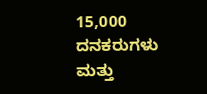15,000 ದನಕರುಗಳು ಮತ್ತು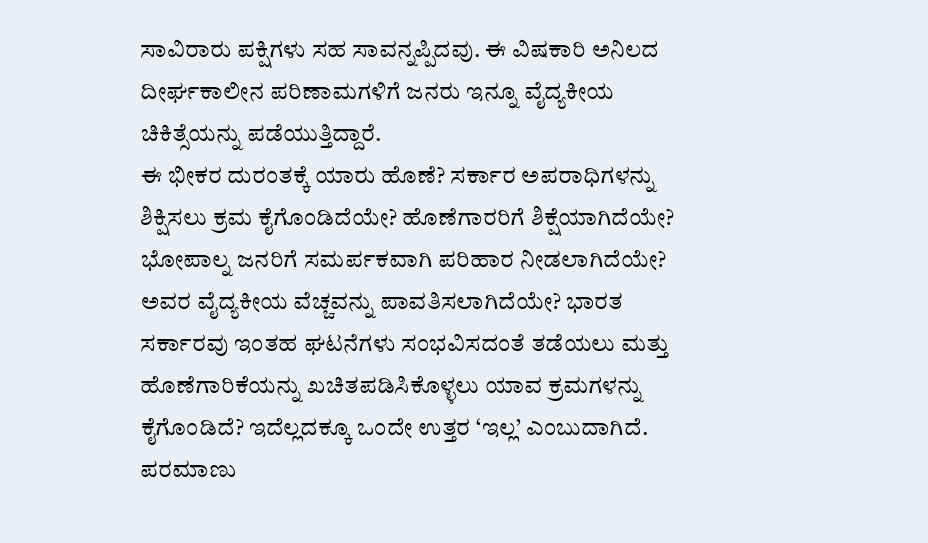ಸಾವಿರಾರು ಪಕ್ಷಿಗಳು ಸಹ ಸಾವನ್ನಪ್ಪಿದವು. ಈ ವಿಷಕಾರಿ ಅನಿಲದ ದೀರ್ಘಕಾಲೀನ ಪರಿಣಾಮಗಳಿಗೆ ಜನರು ಇನ್ನೂ ವೈದ್ಯಕೀಯ ಚಿಕಿತ್ಸೆಯನ್ನು ಪಡೆಯುತ್ತಿದ್ದಾರೆ.
ಈ ಭೀಕರ ದುರಂತಕ್ಕೆ ಯಾರು ಹೊಣೆ? ಸರ್ಕಾರ ಅಪರಾಧಿಗಳನ್ನು ಶಿಕ್ಷಿಸಲು ಕ್ರಮ ಕೈಗೊಂಡಿದೆಯೇ? ಹೊಣೆಗಾರರಿಗೆ ಶಿಕ್ಷೆಯಾಗಿದೆಯೇ? ಭೋಪಾಲ್ನ ಜನರಿಗೆ ಸಮರ್ಪಕವಾಗಿ ಪರಿಹಾರ ನೀಡಲಾಗಿದೆಯೇ? ಅವರ ವೈದ್ಯಕೀಯ ವೆಚ್ಚವನ್ನು ಪಾವತಿಸಲಾಗಿದೆಯೇ? ಭಾರತ ಸರ್ಕಾರವು ಇಂತಹ ಘಟನೆಗಳು ಸಂಭವಿಸದಂತೆ ತಡೆಯಲು ಮತ್ತು ಹೊಣೆಗಾರಿಕೆಯನ್ನು ಖಚಿತಪಡಿಸಿಕೊಳ್ಳಲು ಯಾವ ಕ್ರಮಗಳನ್ನು ಕೈಗೊಂಡಿದೆ? ಇದೆಲ್ಲದಕ್ಕೂ ಒಂದೇ ಉತ್ತರ ‘ಇಲ್ಲ’ ಎಂಬುದಾಗಿದೆ. ಪರಮಾಣು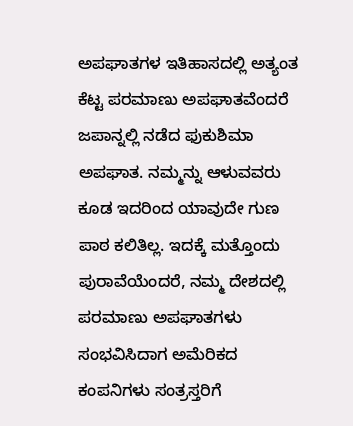ಅಪಘಾತಗಳ ಇತಿಹಾಸದಲ್ಲಿ ಅತ್ಯಂತ ಕೆಟ್ಟ ಪರಮಾಣು ಅಪಘಾತವೆಂದರೆ ಜಪಾನ್ನಲ್ಲಿ ನಡೆದ ಫುಕುಶಿಮಾ ಅಪಘಾತ. ನಮ್ಮನ್ನು ಆಳುವವರು ಕೂಡ ಇದರಿಂದ ಯಾವುದೇ ಗುಣ ಪಾಠ ಕಲಿತಿಲ್ಲ. ಇದಕ್ಕೆ ಮತ್ತೊಂದು ಪುರಾವೆಯೆಂದರೆ, ನಮ್ಮ ದೇಶದಲ್ಲಿ ಪರಮಾಣು ಅಪಘಾತಗಳು ಸಂಭವಿಸಿದಾಗ ಅಮೆರಿಕದ ಕಂಪನಿಗಳು ಸಂತ್ರಸ್ತರಿಗೆ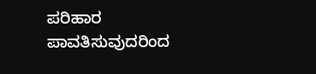ಪರಿಹಾರ ಪಾವತಿಸುವುದರಿಂದ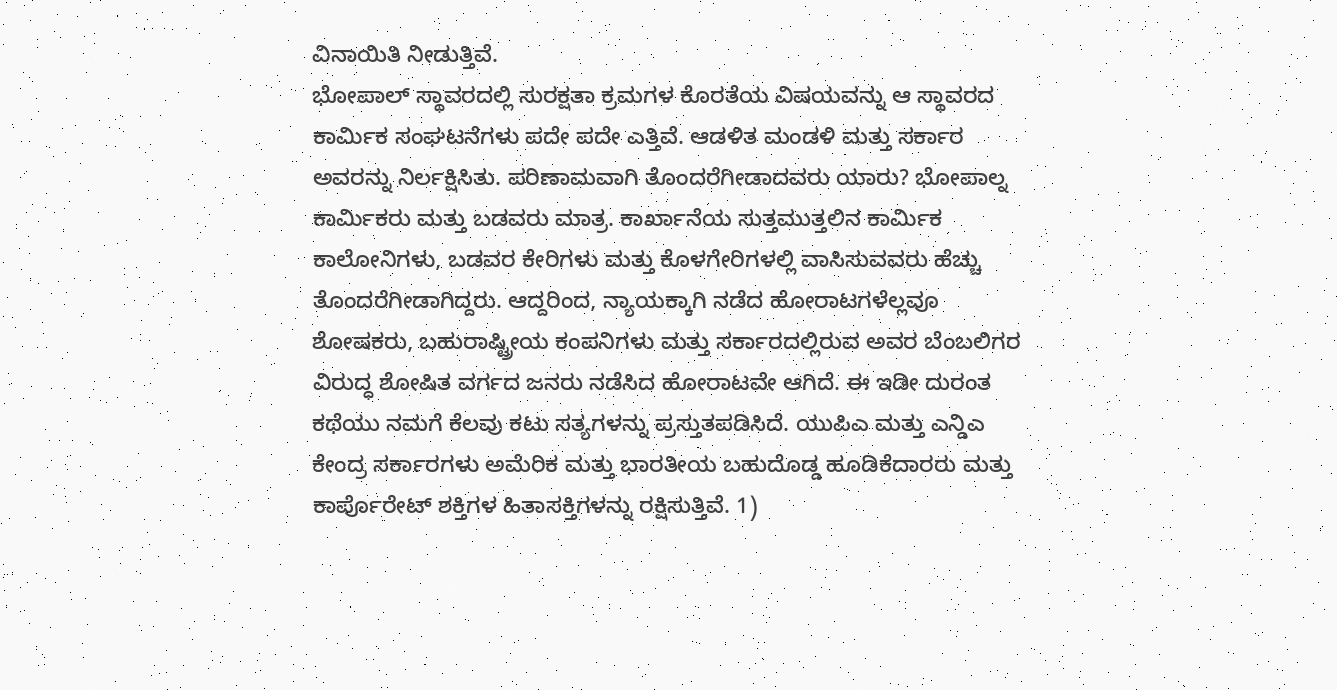ವಿನಾಯಿತಿ ನೀಡುತ್ತಿವೆ.
ಭೋಪಾಲ್ ಸ್ಥಾವರದಲ್ಲಿ ಸುರಕ್ಷತಾ ಕ್ರಮಗಳ ಕೊರತೆಯ ವಿಷಯವನ್ನು ಆ ಸ್ಥಾವರದ ಕಾರ್ಮಿಕ ಸಂಘಟನೆಗಳು ಪದೇ ಪದೇ ಎತ್ತಿವೆ. ಆಡಳಿತ ಮಂಡಳಿ ಮತ್ತು ಸರ್ಕಾರ ಅವರನ್ನು ನಿರ್ಲಕ್ಷಿಸಿತು. ಪರಿಣಾಮವಾಗಿ ತೊಂದರೆಗೀಡಾದವರು ಯಾರು? ಭೋಪಾಲ್ನ ಕಾರ್ಮಿಕರು ಮತ್ತು ಬಡವರು ಮಾತ್ರ. ಕಾರ್ಖಾನೆಯ ಸುತ್ತಮುತ್ತಲಿನ ಕಾರ್ಮಿಕ ಕಾಲೋನಿಗಳು, ಬಡವರ ಕೇರಿಗಳು ಮತ್ತು ಕೊಳಗೇರಿಗಳಲ್ಲಿ ವಾಸಿಸುವವರು ಹೆಚ್ಚು ತೊಂದರೆಗೀಡಾಗಿದ್ದರು. ಆದ್ದರಿಂದ, ನ್ಯಾಯಕ್ಕಾಗಿ ನಡೆದ ಹೋರಾಟಗಳೆಲ್ಲವೂ ಶೋಷಕರು, ಬಹುರಾಷ್ಟ್ರೀಯ ಕಂಪನಿಗಳು ಮತ್ತು ಸರ್ಕಾರದಲ್ಲಿರುವ ಅವರ ಬೆಂಬಲಿಗರ ವಿರುದ್ಧ ಶೋಷಿತ ವರ್ಗದ ಜನರು ನಡೆಸಿದ ಹೋರಾಟವೇ ಆಗಿದೆ. ಈ ಇಡೀ ದುರಂತ ಕಥೆಯು ನಮಗೆ ಕೆಲವು ಕಟು ಸತ್ಯಗಳನ್ನು ಪ್ರಸ್ತುತಪಡಿಸಿದೆ. ಯುಪಿಎ ಮತ್ತು ಎನ್ಡಿಎ ಕೇಂದ್ರ ಸರ್ಕಾರಗಳು ಅಮೆರಿಕ ಮತ್ತು ಭಾರತೀಯ ಬಹುದೊಡ್ಡ ಹೂಡಿಕೆದಾರರು ಮತ್ತು ಕಾರ್ಪೊರೇಟ್ ಶಕ್ತಿಗಳ ಹಿತಾಸಕ್ತಿಗಳನ್ನು ರಕ್ಷಿಸುತ್ತಿವೆ. 1)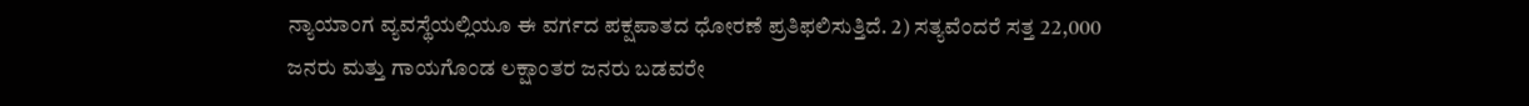ನ್ಯಾಯಾಂಗ ವ್ಯವಸ್ಥೆಯಲ್ಲಿಯೂ ಈ ವರ್ಗದ ಪಕ್ಷಪಾತದ ಧೋರಣೆ ಪ್ರತಿಫಲಿಸುತ್ತಿದೆ. 2) ಸತ್ಯವೆಂದರೆ ಸತ್ತ 22,000 ಜನರು ಮತ್ತು ಗಾಯಗೊಂಡ ಲಕ್ಷಾಂತರ ಜನರು ಬಡವರೇ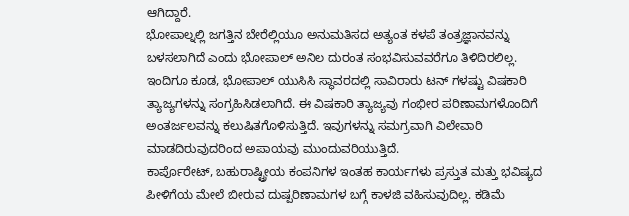ಆಗಿದ್ದಾರೆ.
ಭೋಪಾಲ್ನಲ್ಲಿ ಜಗತ್ತಿನ ಬೇರೆಲ್ಲಿಯೂ ಅನುಮತಿಸದ ಅತ್ಯಂತ ಕಳಪೆ ತಂತ್ರಜ್ಞಾನವನ್ನು ಬಳಸಲಾಗಿದೆ ಎಂದು ಭೋಪಾಲ್ ಅನಿಲ ದುರಂತ ಸಂಭವಿಸುವವರೆಗೂ ತಿಳಿದಿರಲಿಲ್ಲ. ಇಂದಿಗೂ ಕೂಡ, ಭೋಪಾಲ್ ಯುಸಿಸಿ ಸ್ಥಾವರದಲ್ಲಿ ಸಾವಿರಾರು ಟನ್ ಗಳಷ್ಟು ವಿಷಕಾರಿ ತ್ಯಾಜ್ಯಗಳನ್ನು ಸಂಗ್ರಹಿಸಿಡಲಾಗಿದೆ. ಈ ವಿಷಕಾರಿ ತ್ಯಾಜ್ಯವು ಗಂಭೀರ ಪರಿಣಾಮಗಳೊಂದಿಗೆ ಅಂತರ್ಜಲವನ್ನು ಕಲುಷಿತಗೊಳಿಸುತ್ತಿದೆ. ಇವುಗಳನ್ನು ಸಮಗ್ರವಾಗಿ ವಿಲೇವಾರಿ ಮಾಡದಿರುವುದರಿಂದ ಅಪಾಯವು ಮುಂದುವರಿಯುತ್ತಿದೆ.
ಕಾರ್ಪೊರೇಟ್, ಬಹುರಾಷ್ಟ್ರೀಯ ಕಂಪನಿಗಳ ಇಂತಹ ಕಾರ್ಯಗಳು ಪ್ರಸ್ತುತ ಮತ್ತು ಭವಿಷ್ಯದ ಪೀಳಿಗೆಯ ಮೇಲೆ ಬೀರುವ ದುಷ್ಪರಿಣಾಮಗಳ ಬಗ್ಗೆ ಕಾಳಜಿ ವಹಿಸುವುದಿಲ್ಲ. ಕಡಿಮೆ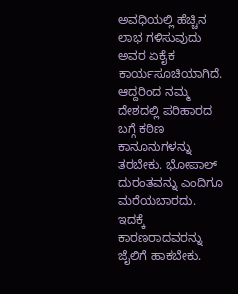ಅವಧಿಯಲ್ಲಿ ಹೆಚ್ಚಿನ ಲಾಭ ಗಳಿಸುವುದು ಅವರ ಏಕೈಕ ಕಾರ್ಯಸೂಚಿಯಾಗಿದೆ. ಆದ್ದರಿಂದ ನಮ್ಮ ದೇಶದಲ್ಲಿ ಪರಿಹಾರದ ಬಗ್ಗೆ ಕಠಿಣ ಕಾನೂನುಗಳನ್ನು ತರಬೇಕು. ಭೋಪಾಲ್ ದುರಂತವನ್ನು ಎಂದಿಗೂ ಮರೆಯಬಾರದು. ಇದಕ್ಕೆ ಕಾರಣರಾದವರನ್ನು ಜೈಲಿಗೆ ಹಾಕಬೇಕು.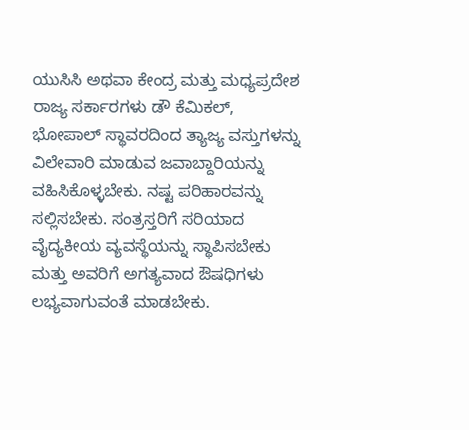ಯುಸಿಸಿ ಅಥವಾ ಕೇಂದ್ರ ಮತ್ತು ಮಧ್ಯಪ್ರದೇಶ ರಾಜ್ಯ ಸರ್ಕಾರಗಳು ಡೌ ಕೆಮಿಕಲ್, ಭೋಪಾಲ್ ಸ್ಥಾವರದಿಂದ ತ್ಯಾಜ್ಯ ವಸ್ತುಗಳನ್ನು ವಿಲೇವಾರಿ ಮಾಡುವ ಜವಾಬ್ದಾರಿಯನ್ನು ವಹಿಸಿಕೊಳ್ಳಬೇಕು. ನಷ್ಟ ಪರಿಹಾರವನ್ನು ಸಲ್ಲಿಸಬೇಕು. ಸಂತ್ರಸ್ತರಿಗೆ ಸರಿಯಾದ ವೈದ್ಯಕೀಯ ವ್ಯವಸ್ಥೆಯನ್ನು ಸ್ಥಾಪಿಸಬೇಕು ಮತ್ತು ಅವರಿಗೆ ಅಗತ್ಯವಾದ ಔಷಧಿಗಳು ಲಭ್ಯವಾಗುವಂತೆ ಮಾಡಬೇಕು.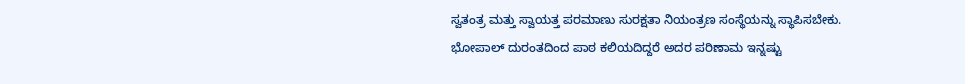ಸ್ವತಂತ್ರ ಮತ್ತು ಸ್ವಾಯತ್ತ ಪರಮಾಣು ಸುರಕ್ಷತಾ ನಿಯಂತ್ರಣ ಸಂಸ್ಥೆಯನ್ನು ಸ್ಥಾಪಿಸಬೇಕು. ಭೋಪಾಲ್ ದುರಂತದಿಂದ ಪಾಠ ಕಲಿಯದಿದ್ದರೆ ಅದರ ಪರಿಣಾಮ ಇನ್ನಷ್ಟು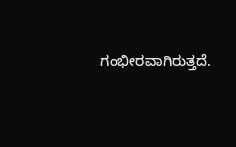ಗಂಭೀರವಾಗಿರುತ್ತದೆ.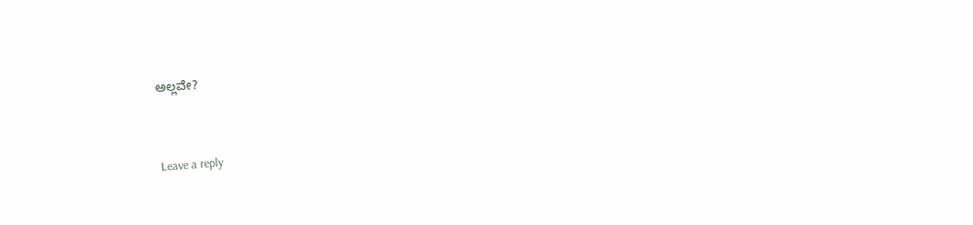ಅಲ್ಲವೇ?


Leave a reply